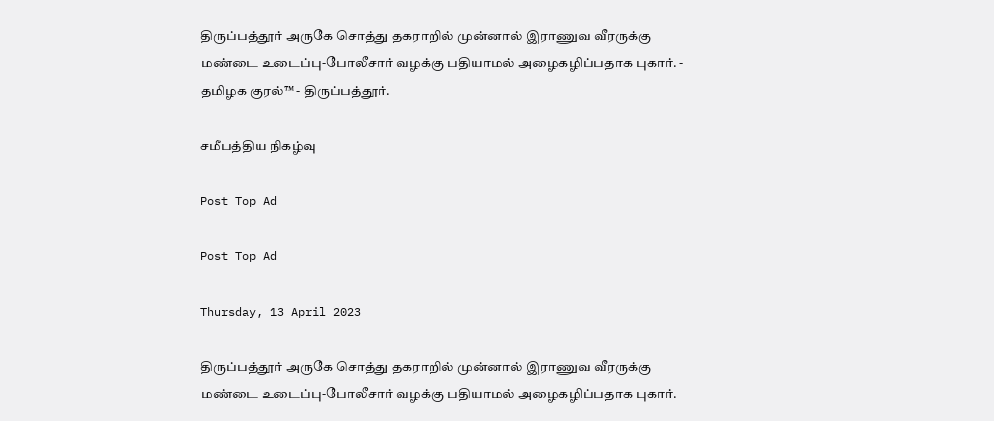திருப்பத்தூர் அருகே சொத்து தகராறில் முன்னால் இராணுவ வீரருக்கு மண்டை உடைப்பு-போலீசார் வழக்கு பதியாமல் அழைகழிப்பதாக புகார். - தமிழக குரல்™ - திருப்பத்தூர்.

சமீபத்திய நிகழ்வு

Post Top Ad

Post Top Ad

Thursday, 13 April 2023

திருப்பத்தூர் அருகே சொத்து தகராறில் முன்னால் இராணுவ வீரருக்கு மண்டை உடைப்பு-போலீசார் வழக்கு பதியாமல் அழைகழிப்பதாக புகார்.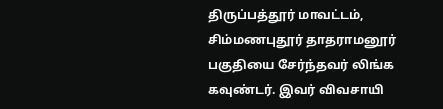திருப்பத்தூர் மாவட்டம், சிம்மணபுதூர் தாதராமனூர் பகுதியை சேர்ந்தவர் லிங்க கவுண்டர். இவர் விவசாயி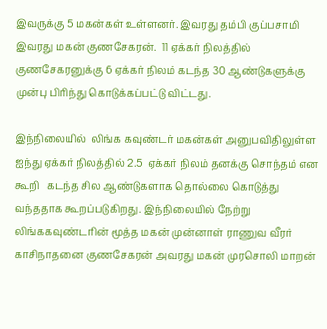இவருக்கு 5 மகன்கள் உள்ளனர். இவரது தம்பி குப்பசாமி இவரது மகன் குணசேகரன்.  11 ஏக்கர் நிலத்தில் குணசேகரனுக்கு 6 ஏக்கர் நிலம் கடந்த 30 ஆண்டுகளுக்கு முன்பு பிரிந்து கொடுக்கப்பட்டு விட்டது.

இந்நிலையில்  லிங்க கவுண்டர் மகன்கள் அனுபவிதிலுள்ள ஐந்து ஏக்கர் நிலத்தில் 2.5  ஏக்கர் நிலம் தனக்கு சொந்தம் என கூறி   கடந்த சில ஆண்டுகளாக தொல்லை கொடுத்து வந்ததாக கூறப்படுகிறது. இந்நிலையில் நேற்று லிங்ககவுண்டரின் மூத்த மகன் முன்னாள் ராணுவ வீரர் காசிநாதனை குணசேகரன் அவரது மகன் முரசொலி மாறன்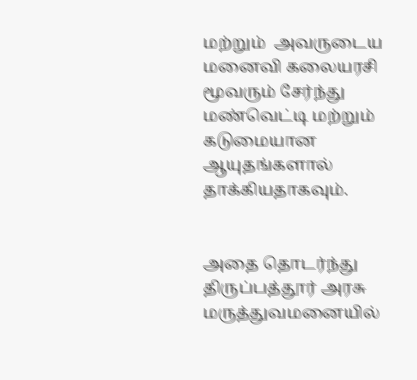மற்றும்  அவருடைய மனைவி கலையரசி மூவரும் சேர்ந்து மண்வெட்டி மற்றும் கடுமையான  ஆயுதங்களால் தாக்கியதாகவும்.


அதை தொடர்ந்து திருப்பத்தூர் அரசு மருத்துவமனையில்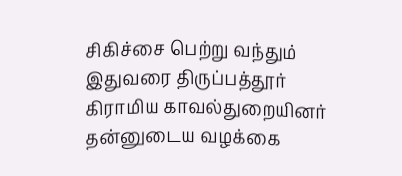சிகிச்சை பெற்று வந்தும் இதுவரை திருப்பத்தூர் கிராமிய காவல்துறையினர் தன்னுடைய வழக்கை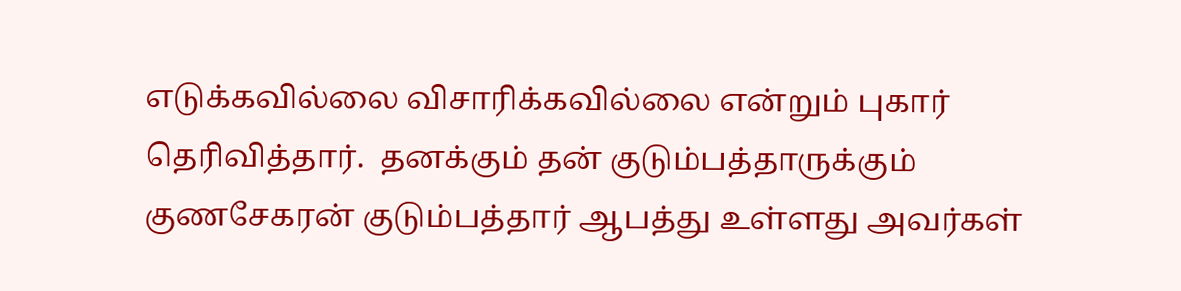எடுக்கவில்லை விசாரிக்கவில்லை என்றும் புகார் தெரிவித்தார்.  தனக்கும் தன் குடும்பத்தாருக்கும் குணசேகரன் குடும்பத்தார் ஆபத்து உள்ளது அவர்கள்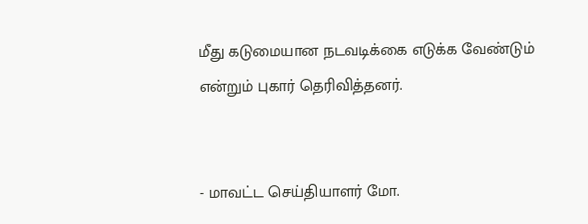மீது கடுமையான நடவடிக்கை எடுக்க வேண்டும் என்றும் புகார் தெரிவித்தனர்.


- மாவட்ட செய்தியாளர் மோ.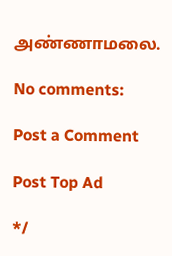அண்ணாமலை.

No comments:

Post a Comment

Post Top Ad

*/